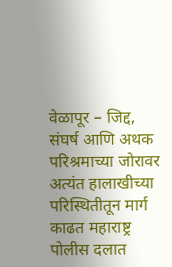वेळापूर – जिद्द, संघर्ष आणि अथक परिश्रमाच्या जोरावर अत्यंत हालाखीच्या परिस्थितीतून मार्ग काढत महाराष्ट्र पोलीस दलात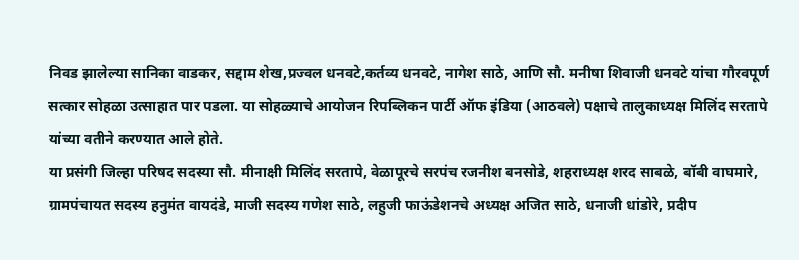निवड झालेल्या सानिका वाडकर, सद्दाम शेख,प्रज्वल धनवटे,कर्तव्य धनवटे, नागेश साठे, आणि सौ. मनीषा शिवाजी धनवटे यांचा गौरवपूर्ण सत्कार सोहळा उत्साहात पार पडला. या सोहळ्याचे आयोजन रिपब्लिकन पार्टी ऑफ इंडिया (आठवले) पक्षाचे तालुकाध्यक्ष मिलिंद सरतापे यांच्या वतीने करण्यात आले होते.
या प्रसंगी जिल्हा परिषद सदस्या सौ. मीनाक्षी मिलिंद सरतापे, वेळापूरचे सरपंच रजनीश बनसोडे, शहराध्यक्ष शरद साबळे, बॉबी वाघमारे, ग्रामपंचायत सदस्य हनुमंत वायदंडे, माजी सदस्य गणेश साठे, लहुजी फाऊंडेशनचे अध्यक्ष अजित साठे, धनाजी धांडोरे, प्रदीप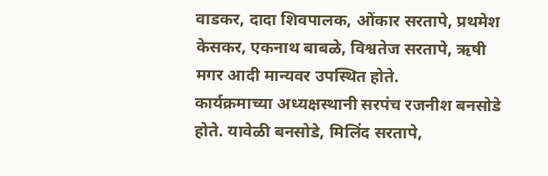वाडकर, दादा शिवपालक, ओंकार सरतापे, प्रथमेश केसकर, एकनाथ बाबळे, विश्वतेज सरतापे, ऋषी मगर आदी मान्यवर उपस्थित होते.
कार्यक्रमाच्या अध्यक्षस्थानी सरपंच रजनीश बनसोडे होते. यावेळी बनसोडे, मिलिंद सरतापे,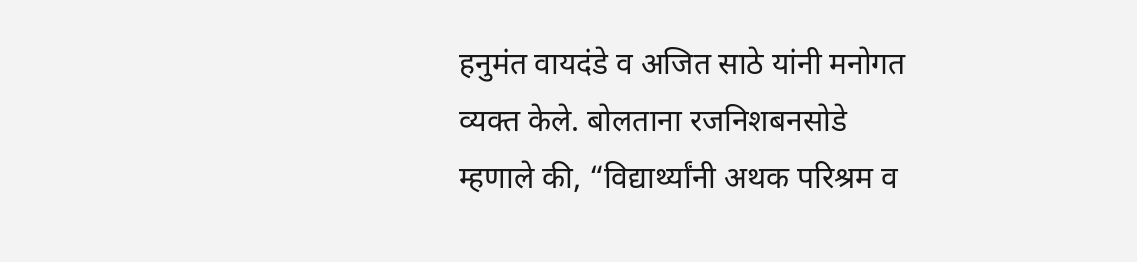हनुमंत वायदंडे व अजित साठे यांनी मनोगत व्यक्त केले. बोलताना रजनिशबनसोडे म्हणाले की, “विद्यार्थ्यांनी अथक परिश्रम व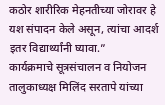कठोर शारीरिक मेहनतीच्या जोरावर हे यश संपादन केले असून, त्यांचा आदर्श इतर विद्यार्थ्यांनी घ्यावा.”
कार्यक्रमाचे सूत्रसंचालन व नियोजन तालुकाध्यक्ष मिलिंद सरतापे यांच्या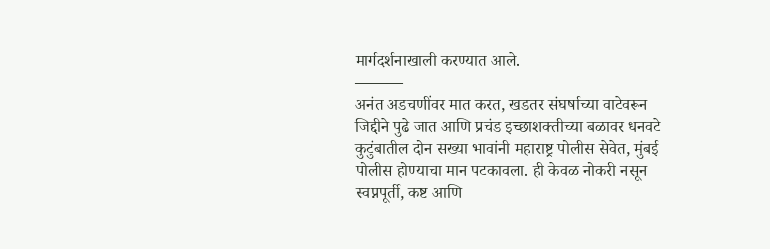मार्गदर्शनाखाली करण्यात आले.
———
अनंत अडचणींवर मात करत, खडतर संघर्षाच्या वाटेवरून जिद्दीने पुढे जात आणि प्रचंड इच्छाशक्तीच्या बळावर धनवटे कुटुंबातील दोन सख्या भावांनी महाराष्ट्र पोलीस सेवेत, मुंबई पोलीस होण्याचा मान पटकावला. ही केवळ नोकरी नसून स्वप्नपूर्ती, कष्ट आणि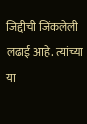जिद्दीची जिंकलेली लढाई आहे. त्यांच्या या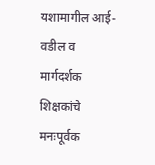यशामागील आई-वडील व मार्गदर्शक शिक्षकांचे मनःपूर्वक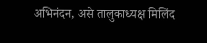अभिनंदन, असे तालुकाध्यक्ष मिलिंद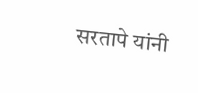सरतापे यांनी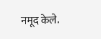नमूद केले.